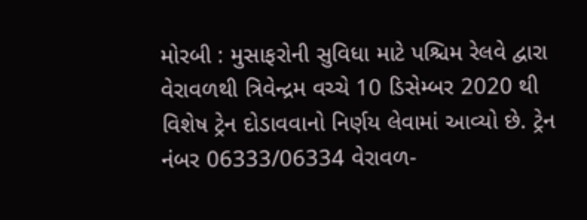મોરબી : મુસાફરોની સુવિધા માટે પશ્ચિમ રેલવે દ્વારા વેરાવળથી ત્રિવેન્દ્રમ વચ્ચે 10 ડિસેમ્બર 2020 થી વિશેષ ટ્રેન દોડાવવાનો નિર્ણય લેવામાં આવ્યો છે. ટ્રેન નંબર 06333/06334 વેરાવળ-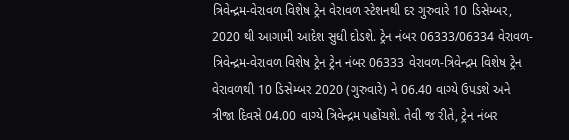ત્રિવેન્દ્રમ-વેરાવળ વિશેષ ટ્રેન વેરાવળ સ્ટેશનથી દર ગુરુવારે 10 ડિસેમ્બર, 2020 થી આગામી આદેશ સુધી દોડશે. ટ્રેન નંબર 06333/06334 વેરાવળ-ત્રિવેન્દ્રમ-વેરાવળ વિશેષ ટ્રેન ટ્રેન નંબર 06333 વેરાવળ-ત્રિવેન્દ્રમ વિશેષ ટ્રેન વેરાવળથી 10 ડિસેમ્બર 2020 (ગુરુવારે) ને 06.40 વાગ્યે ઉપડશે અને ત્રીજા દિવસે 04.00 વાગ્યે ત્રિવેન્દ્રમ પહોંચશે. તેવી જ રીતે, ટ્રેન નંબર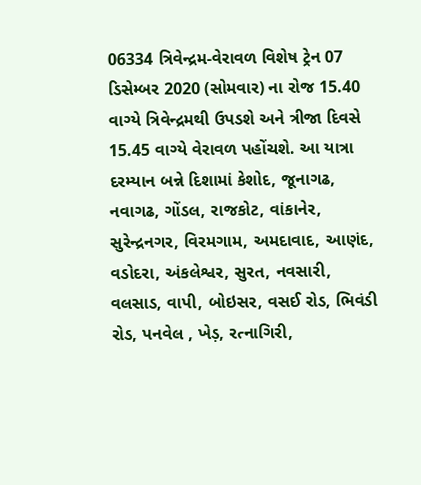06334 ત્રિવેન્દ્રમ-વેરાવળ વિશેષ ટ્રેન 07 ડિસેમ્બર 2020 (સોમવાર) ના રોજ 15.40 વાગ્યે ત્રિવેન્દ્રમથી ઉપડશે અને ત્રીજા દિવસે 15.45 વાગ્યે વેરાવળ પહોંચશે. આ યાત્રા દરમ્યાન બન્ને દિશામાં કેશોદ, જૂનાગઢ, નવાગઢ, ગોંડલ, રાજકોટ, વાંકાનેર, સુરેન્દ્રનગર, વિરમગામ, અમદાવાદ, આણંદ, વડોદરા, અંકલેશ્વર, સુરત, નવસારી, વલસાડ, વાપી, બોઇસર, વસઈ રોડ, ભિવંડી રોડ, પનવેલ , ખેડ઼, રત્નાગિરી,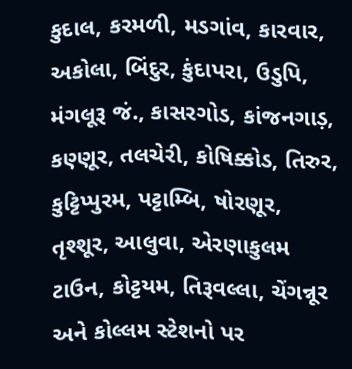કુદાલ, કરમળી, મડગાંવ, કારવાર, અકોલા, બિંદુર, કુંદાપરા, ઉડુપિ, મંગલૂરૂ જં., કાસરગોડ, કાંજનગાડ઼, કણ્ણૂર, તલચેરી, કોષિક્કોડ, તિરુર, કુટ્ટિપ્પુરમ, પટ્ટામ્બિ, ષોરણૂર, તૃશ્શૂર, આલુવા, એરણાકુલમ ટાઉન, કોટ્ટયમ, તિરૂવલ્લા, ચેંગન્નૂર અને કોલ્લમ સ્ટેશનો પર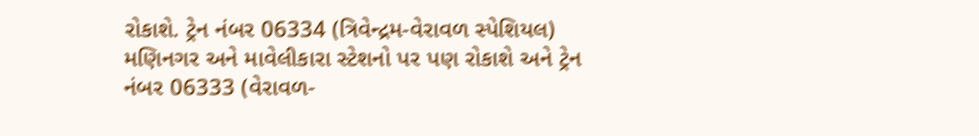રોકાશે. ટ્રેન નંબર 06334 (ત્રિવેન્દ્રમ-વેરાવળ સ્પેશિયલ) મણિનગર અને માવેલીકારા સ્ટેશનો પર પણ રોકાશે અને ટ્રેન નંબર 06333 (વેરાવળ-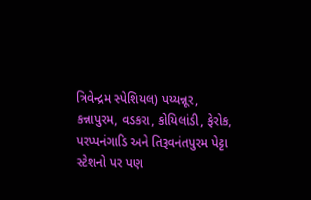ત્રિવેન્દ્રમ સ્પેશિયલ) પય્યન્નૂર, કન્નાપુરમ, વડકરા, કોયિલાંડી, ફેરોક, પરપ્પનંગાડિ અને તિરૂવનંતપુરમ પેટ્ટા સ્ટેશનો પર પણ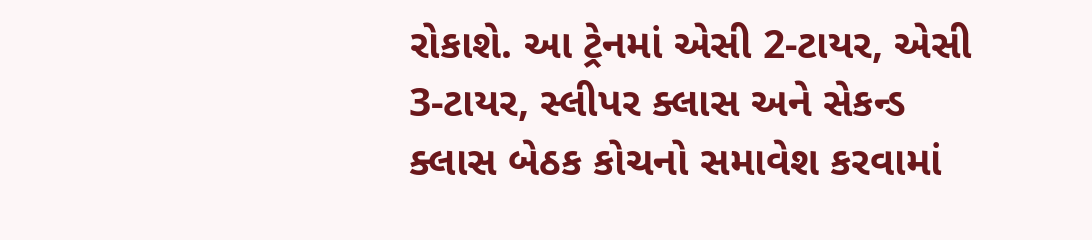રોકાશે. આ ટ્રેનમાં એસી 2-ટાયર, એસી 3-ટાયર, સ્લીપર ક્લાસ અને સેકન્ડ ક્લાસ બેઠક કોચનો સમાવેશ કરવામાં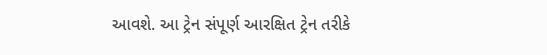આવશે. આ ટ્રેન સંપૂર્ણ આરક્ષિત ટ્રેન તરીકે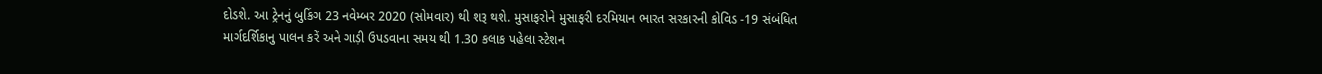દોડશે. આ ટ્રેનનું બુકિંગ 23 નવેમ્બર 2020 (સોમવાર) થી શરૂ થશે. મુસાફરોને મુસાફરી દરમિયાન ભારત સરકારની કોવિડ -19 સંબંધિત માર્ગદર્શિકાનુ પાલન કરેં અને ગાડ઼ી ઉપડવાના સમય થી 1.30 કલાક પહેલા સ્ટેશન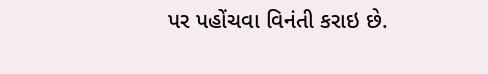પર પહોંચવા વિનંતી કરાઇ છે.